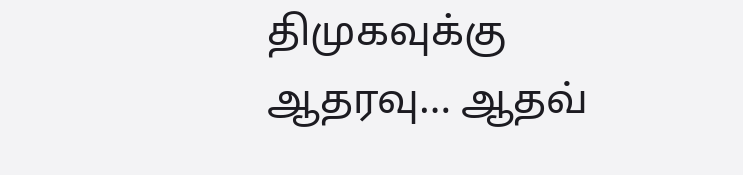திமுகவுக்கு ஆதரவு… ஆதவ்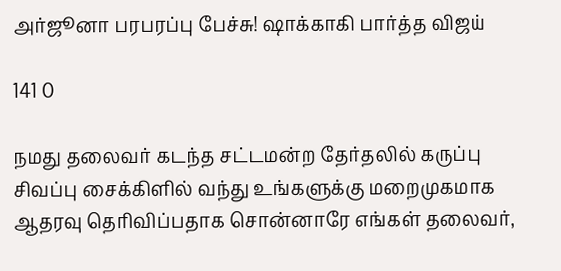அர்ஜூனா பரபரப்பு பேச்சு! ஷாக்காகி பார்த்த விஜய்

141 0

நமது தலைவர் கடந்த சட்டமன்ற தேர்தலில் கருப்பு சிவப்பு சைக்கிளில் வந்து உங்களுக்கு மறைமுகமாக ஆதரவு தெரிவிப்பதாக சொன்னாரே எங்கள் தலைவர்,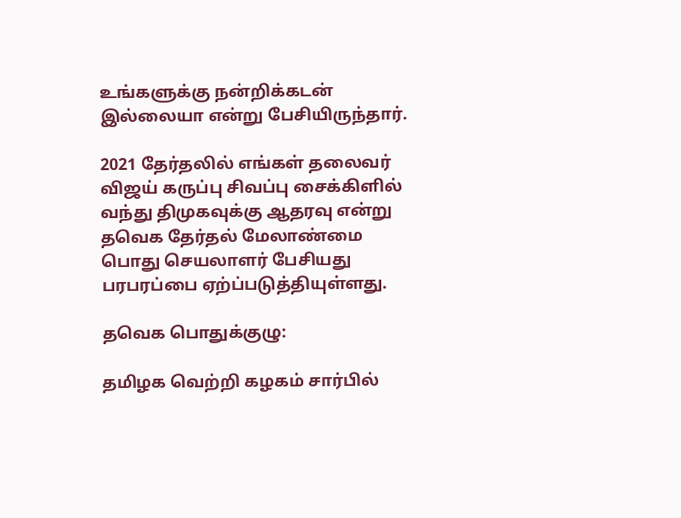உங்களுக்கு நன்றிக்கடன் இல்லையா என்று பேசியிருந்தார்.

2021 தேர்தலில் எங்கள் தலைவர் விஜய் கருப்பு சிவப்பு சைக்கிளில் வந்து திமுகவுக்கு ஆதரவு என்று தவெக தேர்தல் மேலாண்மை பொது செயலாளர் பேசியது பரபரப்பை ஏற்ப்படுத்தியுள்ளது.

தவெக பொதுக்குழு:

தமிழக வெற்றி கழகம் சார்பில்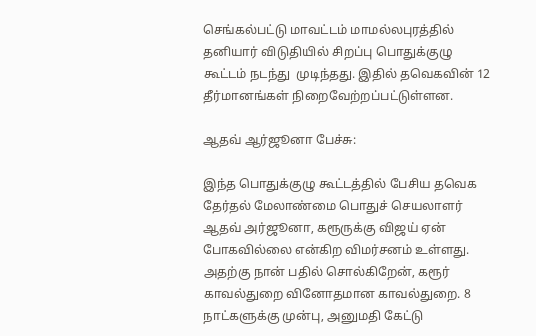செங்கல்பட்டு மாவட்டம் மாமல்லபுரத்தில் தனியார் விடுதியில் சிறப்பு பொதுக்குழு கூட்டம் நடந்து  முடிந்தது. இதில் தவெகவின் 12 தீர்மானங்கள் நிறைவேற்றப்பட்டுள்ளன.

ஆதவ் ஆர்ஜூனா பேச்சு:

இந்த பொதுக்குழு கூட்டத்தில் பேசிய தவெக தேர்தல் மேலாண்மை பொதுச் செயலாளர் ஆதவ் அர்ஜூனா, கரூருக்கு விஜய் ஏன்  போகவில்லை என்கிற விமர்சனம் உள்ளது. அதற்கு நான் பதில் சொல்கிறேன், கரூர் காவல்துறை வினோதமான காவல்துறை. 8 நாட்களுக்கு முன்பு, அனுமதி கேட்டு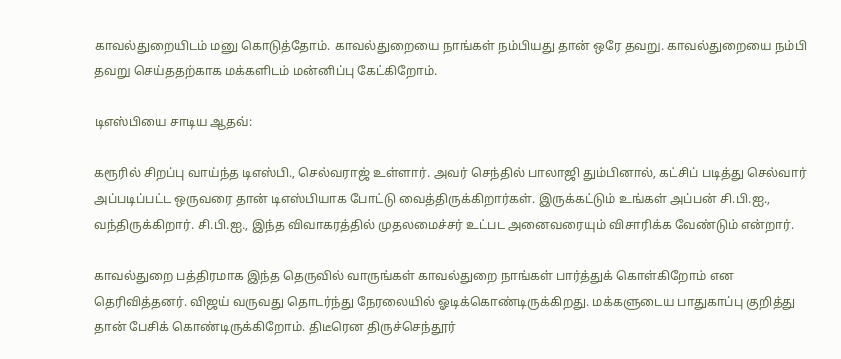காவல்துறையிடம் மனு கொடுத்தோம். காவல்துறையை நாங்கள் நம்பியது தான் ஒரே தவறு. காவல்துறையை நம்பி தவறு செய்ததற்காக மக்களிடம் மன்னிப்பு கேட்கிறோம்.

டிஎஸ்பியை சாடிய ஆதவ்:

கரூரில் சிறப்பு வாய்ந்த டிஎஸ்பி., செல்வராஜ் உள்ளார். அவர் செந்தில் பாலாஜி தும்பினால், கட்சிப் படித்து செல்வார் அப்படிப்பட்ட ஒருவரை தான் டிஎஸ்பியாக போட்டு வைத்திருக்கிறார்கள். இருக்கட்டும் உங்கள் அப்பன் சி.பி.ஐ., வந்திருக்கிறார். சி.பி.ஐ., இந்த விவாகரத்தில் முதலமைச்சர் உட்பட அனைவரையும் விசாரிக்க வேண்டும் என்றார்.

காவல்துறை பத்திரமாக இந்த தெருவில் வாருங்கள் காவல்துறை நாங்கள் பார்த்துக் கொள்கிறோம் என தெரிவித்தனர். விஜய் வருவது தொடர்ந்து நேரலையில் ஓடிக்கொண்டிருக்கிறது. மக்களுடைய பாதுகாப்பு குறித்து தான் பேசிக் கொண்டிருக்கிறோம். திடீரென திருச்செந்தூர்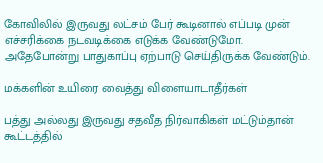கோவிலில் இருவது லட்சம் பேர் கூடினால் எப்படி முன் எச்சரிக்கை நடவடிக்கை எடுக்க வேண்டுமோ. அதேபோன்று பாதுகாப்பு ஏற்பாடு செய்திருக்க வேண்டும்.

மக்களின் உயிரை வைத்து விளையாடாதீர்கள்

பத்து அல்லது இருவது சதவீத நிர்வாகிகள் மட்டும்தான் கூட்டத்தில்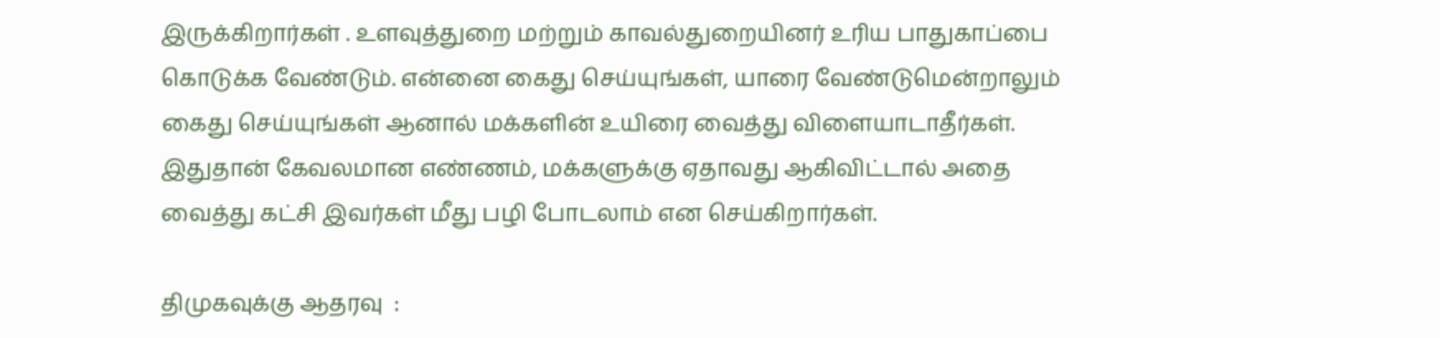இருக்கிறார்கள் ‌. உளவுத்துறை மற்றும் காவல்துறையினர் உரிய பாதுகாப்பை கொடுக்க வேண்டும். என்னை கைது செய்யுங்கள், யாரை வேண்டுமென்றாலும் கைது செய்யுங்கள் ஆனால் மக்களின் உயிரை வைத்து விளையாடாதீர்கள். இதுதான் கேவலமான எண்ணம், மக்களுக்கு ஏதாவது ஆகிவிட்டால் அதை வைத்து கட்சி இவர்கள் மீது பழி போடலாம் என செய்கிறார்கள்.

திமுகவுக்கு ஆதரவு  :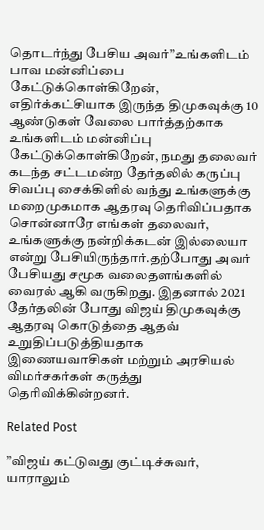தொடர்ந்து பேசிய அவர்”உங்களிடம் பாவ மன்னிப்பை கேட்டுக்கொள்கிறேன், எதிர்க்கட்சியாக இருந்த திமுகவுக்கு 10 ஆண்டுகள் வேலை பார்த்தற்காக உங்களிடம் மன்னிப்பு கேட்டுக்கொள்கிறேன், நமது தலைவர் கடந்த சட்டமன்ற தேர்தலில் கருப்பு சிவப்பு சைக்கிளில் வந்து உங்களுக்கு மறைமுகமாக ஆதரவு தெரிவிப்பதாக சொன்னாரே எங்கள் தலைவர், உங்களுக்கு நன்றிக்கடன் இல்லையா என்று பேசியிருந்தார்.தற்போது அவர் பேசியது சமூக வலைதளங்களில் வைரல் ஆகி வருகிறது. இதனால் 2021 தேர்தலின் போது விஜய் திமுகவுக்கு ஆதரவு கொடுத்தை ஆதவ் உறுதிப்படுத்தியதாக இணையவாசிகள் மற்றும் அரசியல் விமர்சகர்கள் கருத்து தெரிவிக்கின்றனர்.

Related Post

”விஜய் கட்டுவது குட்டிச்சுவர், யாராலும்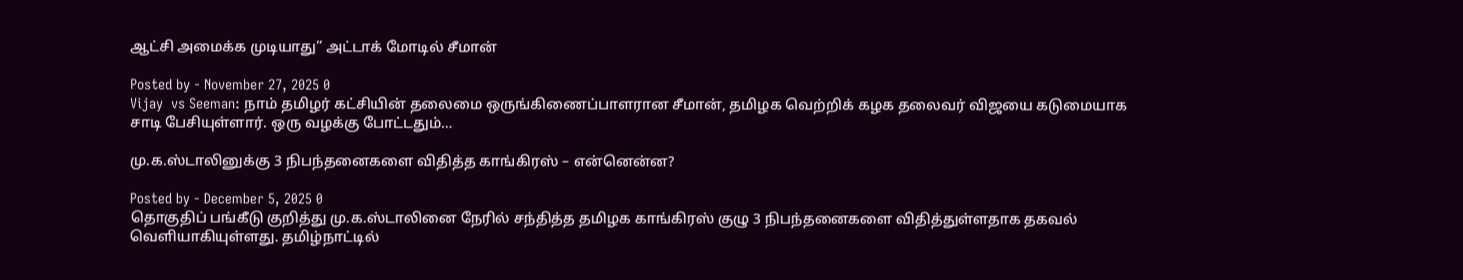ஆட்சி அமைக்க முடியாது” அட்டாக் மோடில் சீமான்

Posted by - November 27, 2025 0
Vijay  vs Seeman: நாம் தமிழர் கட்சியின் தலைமை ஒருங்கிணைப்பாளரான சீமான், தமிழக வெற்றிக் கழக தலைவர் விஜயை கடுமையாக சாடி பேசியுள்ளார். ஒரு வழக்கு போட்டதும்…

மு.க.ஸ்டாலினுக்கு 3 நிபந்தனைகளை விதித்த காங்கிரஸ் – என்னென்ன?

Posted by - December 5, 2025 0
தொகுதிப் பங்கீடு குறித்து மு.க.ஸ்டாலினை நேரில் சந்தித்த தமிழக காங்கிரஸ் குழு 3 நிபந்தனைகளை விதித்துள்ளதாக தகவல் வெளியாகியுள்ளது. தமிழ்நாட்டில்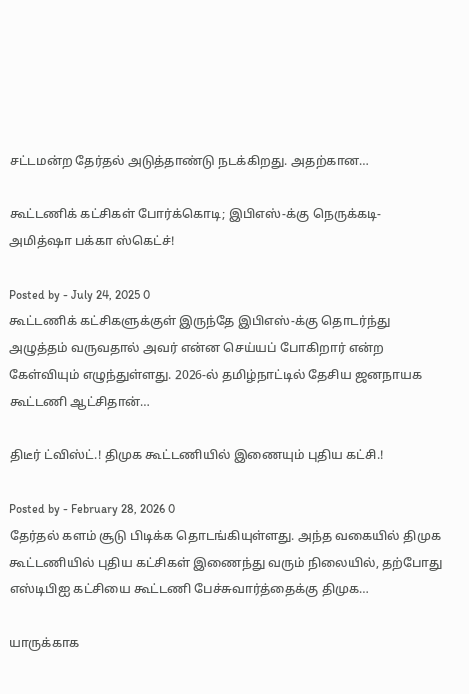சட்டமன்ற தேர்தல் அடுத்தாண்டு நடக்கிறது. அதற்கான…

கூட்டணிக் கட்சிகள் போர்க்கொடி; இபிஎஸ்-க்கு நெருக்கடி- அமித்ஷா பக்கா ஸ்கெட்ச்!

Posted by - July 24, 2025 0
கூட்டணிக் கட்சிகளுக்குள் இருந்தே இபிஎஸ்-க்கு தொடர்ந்து அழுத்தம் வருவதால் அவர் என்ன செய்யப் போகிறார் என்ற கேள்வியும் எழுந்துள்ளது. 2026-ல் தமிழ்நாட்டில் தேசிய ஜனநாயக கூட்டணி ஆட்சிதான்…

திடீர் ட்விஸ்ட்.! திமுக கூட்டணியில் இணையும் புதிய கட்சி.!

Posted by - February 28, 2026 0
தேர்தல் களம் சூடு பிடிக்க தொடங்கியுள்ளது. அந்த வகையில் திமுக கூட்டணியில் புதிய கட்சிகள் இணைந்து வரும் நிலையில், தற்போது எஸ்டிபிஐ கட்சியை கூட்டணி பேச்சுவார்த்தைக்கு திமுக…

யாருக்காக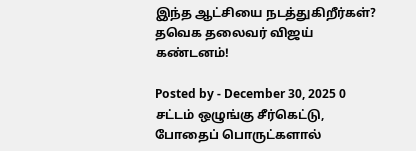இந்த ஆட்சியை நடத்துகிறீர்கள்? தவெக தலைவர் விஜய் கண்டனம்!

Posted by - December 30, 2025 0
சட்டம் ஒழுங்கு சீர்கெட்டு, போதைப் பொருட்களால்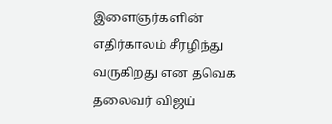இளைஞர்களின் எதிர்காலம் சீரழிந்து வருகிறது என தவெக தலைவர் விஜய்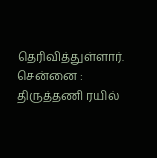தெரிவித்துள்ளார். சென்னை : திருத்தணி ரயில்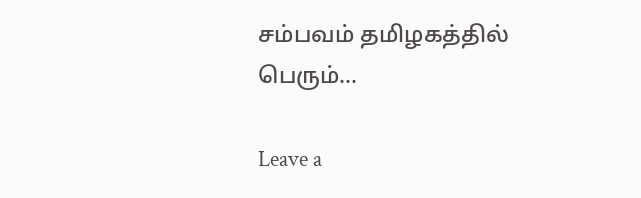சம்பவம் தமிழகத்தில் பெரும்…

Leave a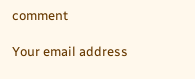comment

Your email address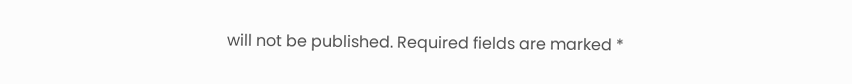will not be published. Required fields are marked *